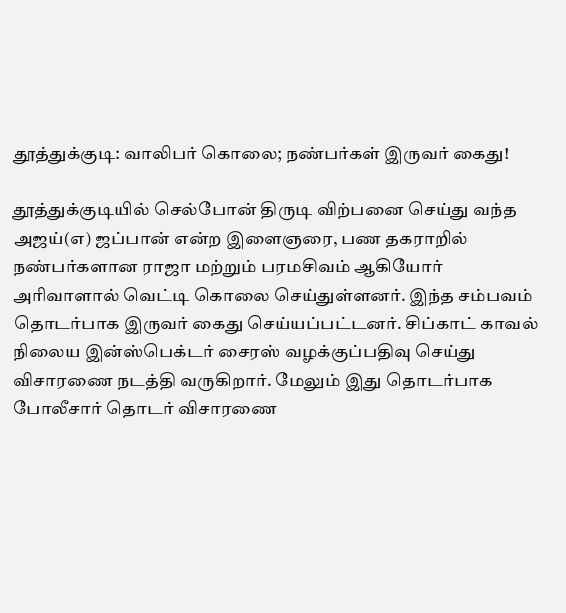தூத்துக்குடி: வாலிபர் கொலை; நண்பர்கள் இருவர் கைது!

தூத்துக்குடியில் செல்போன் திருடி விற்பனை செய்து வந்த அஜய்(எ) ஜப்பான் என்ற இளைஞரை, பண தகராறில் நண்பர்களான ராஜா மற்றும் பரமசிவம் ஆகியோர் அரிவாளால் வெட்டி கொலை செய்துள்ளனர். இந்த சம்பவம் தொடர்பாக இருவர் கைது செய்யப்பட்டனர். சிப்காட் காவல் நிலைய இன்ஸ்பெக்டர் சைரஸ் வழக்குப்பதிவு செய்து விசாரணை நடத்தி வருகிறார். மேலும் இது தொடர்பாக போலீசார் தொடர் விசாரணை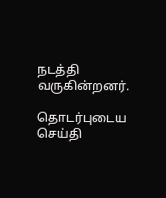நடத்தி வருகின்றனர்.

தொடர்புடைய செய்தி